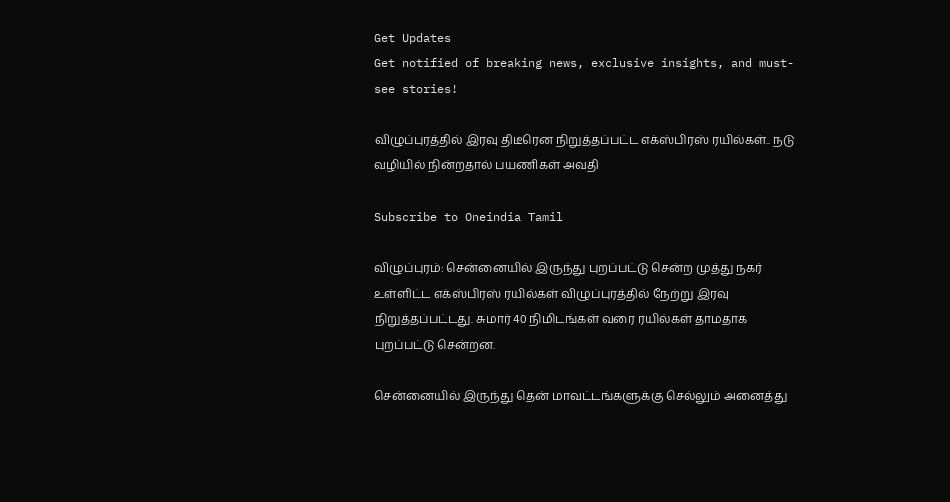Get Updates
Get notified of breaking news, exclusive insights, and must-see stories!

விழுப்புரத்தில் இரவு திடீரென நிறுத்தப்பட்ட எக்ஸ்பிரஸ் ரயில்கள்.. நடு வழியில் நின்றதால் பயணிகள் அவதி

Subscribe to Oneindia Tamil

விழுப்புரம்: சென்னையில் இருந்து புறப்பட்டு சென்ற முத்து நகர் உள்ளிட்ட எக்ஸ்பிரஸ் ரயில்கள் விழுப்புரத்தில் நேற்று இரவு நிறுத்தப்பட்டது. சுமார் 40 நிமிடங்கள் வரை ரயில்கள் தாமதாக புறப்பட்டு சென்றன.

சென்னையில் இருந்து தென் மாவட்டங்களுக்கு செல்லும் அனைத்து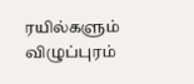ரயில்களும் விழுப்புரம்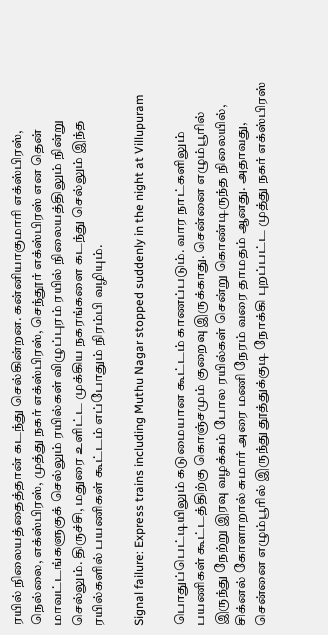ரயில் நிலையத்தைத்தான் கடந்து செல்கின்றன. கன்னியாகுமாரி எக்ஸ்பிரஸ், நெல்லை, எக்ஸ்பிரஸ், முத்து நகர் எக்ஸ்பிரஸ், செந்தூர் எக்ஸ்பிரஸ் என தென் மாவட்டங்களுகுக் செல்லும் ரயில்கள் விழுப்புரம் ரயில் நிலையத்திலும் நின்று செல்லும். திருச்சி, மதுரை உளிட்ட முக்கிய நகரங்களை கடந்து செல்லும் இந்த ரயில்களில் பயணிகள் கூட்டம் எப்போதும் நிரம்பி வழியும்.

Signal failure: Express trains including Muthu Nagar stopped suddenly in the night at Villupuram

பொதுப்பெட்டியிலும் கடுமையான கூட்டம் காணப்படும். வார நாட்களிலும் பயணிகள் கூட்டத்திற்கு கொஞ்சமும் குறைவு இருக்காது. சென்னை எழும்பூரில் இருந்து நேற்று இரவு வழக்கம் போல ரயில்கள் சென்று கொண்டிருந்த நிலையில், சிக்னல் கோளாறால் சுமார் அரை மணி நேரம் வரை தாமதம் ஆனது. அதாவது, சென்னை எழும்பூரில் இருந்து தூத்துக்குடி நோக்கி புறப்பட்ட முத்து நகர் எக்ஸ்பிரஸ்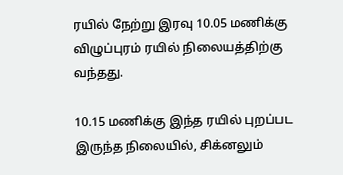ரயில் நேற்று இரவு 10.05 மணிக்கு விழுப்புரம் ரயில் நிலையத்திற்கு வந்தது.

10.15 மணிக்கு இந்த ரயில் புறப்பட இருந்த நிலையில், சிக்னலும்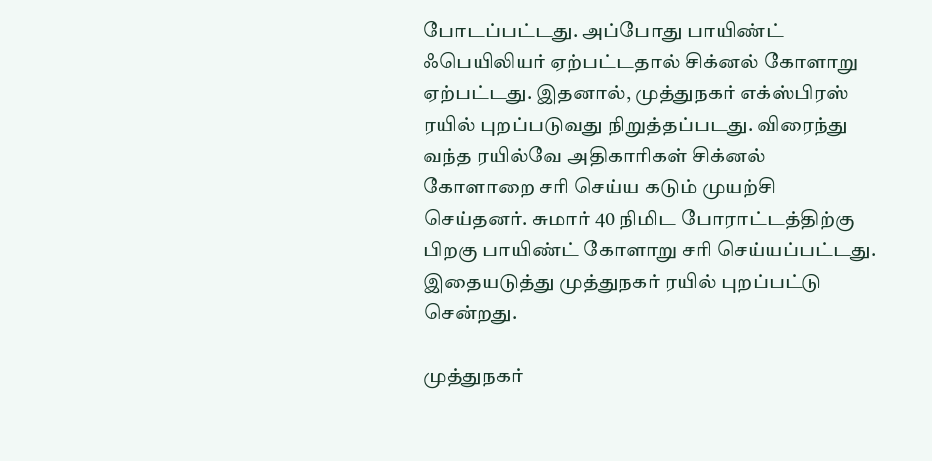போடப்பட்டது. அப்போது பாயிண்ட் ஃபெயிலியர் ஏற்பட்டதால் சிக்னல் கோளாறு ஏற்பட்டது. இதனால், முத்துநகர் எக்ஸ்பிரஸ் ரயில் புறப்படுவது நிறுத்தப்படது. விரைந்து வந்த ரயில்வே அதிகாரிகள் சிக்னல் கோளாறை சரி செய்ய கடும் முயற்சி செய்தனர். சுமார் 40 நிமிட போராட்டத்திற்கு பிறகு பாயிண்ட் கோளாறு சரி செய்யப்பட்டது. இதையடுத்து முத்துநகர் ரயில் புறப்பட்டு சென்றது.

முத்துநகர்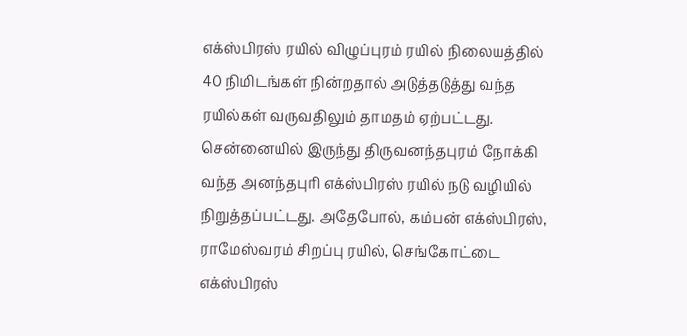எக்ஸ்பிரஸ் ரயில் விழுப்புரம் ரயில் நிலையத்தில் 40 நிமிடங்கள் நின்றதால் அடுத்தடுத்து வந்த ரயில்கள் வருவதிலும் தாமதம் ஏற்பட்டது. சென்னையில் இருந்து திருவனந்தபுரம் நோக்கி வந்த அனந்தபுரி எக்ஸ்பிரஸ் ரயில் நடு வழியில் நிறுத்தப்பட்டது. அதேபோல், கம்பன் எக்ஸ்பிரஸ், ராமேஸ்வரம் சிறப்பு ரயில், செங்கோட்டை எக்ஸ்பிரஸ்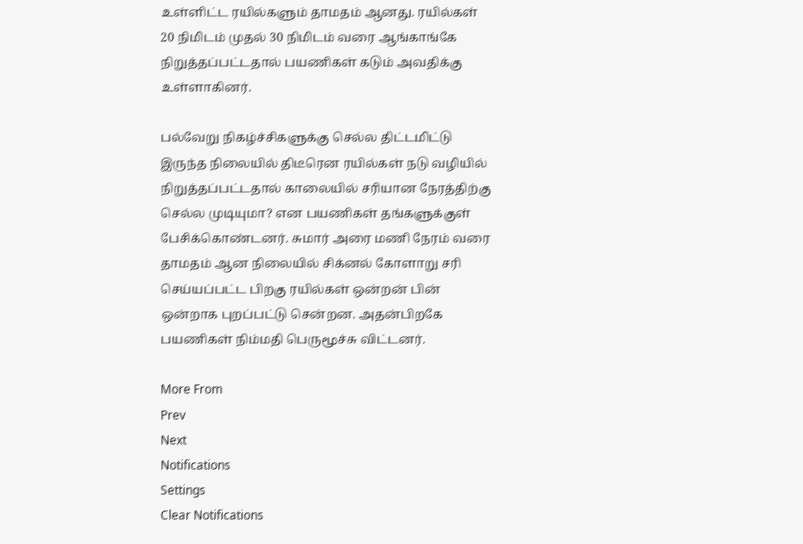உள்ளிட்ட ரயில்களும் தாமதம் ஆனது. ரயில்கள் 20 நிமிடம் முதல் 30 நிமிடம் வரை ஆங்காங்கே நிறுத்தப்பட்டதால் பயணிகள் கடும் அவதிக்கு உள்ளாகினர்.

பல்வேறு நிகழ்ச்சிகளுக்கு செல்ல திட்டமிட்டு இருந்த நிலையில் திடீரென ரயில்கள் நடு வழியில் நிறுத்தப்பட்டதால் காலையில் சரியான நேரத்திற்கு செல்ல முடியுமா? என பயணிகள் தங்களுக்குள் பேசிக்கொண்டனர். சுமார் அரை மணி நேரம் வரை தாமதம் ஆன நிலையில் சிக்னல் கோளாறு சரி செய்யப்பட்ட பிறகு ரயில்கள் ஒன்றன் பின் ஒன்றாக புறப்பட்டு சென்றன. அதன்பிறகே பயணிகள் நிம்மதி பெருமூச்சு விட்டனர்.

More From
Prev
Next
Notifications
Settings
Clear Notifications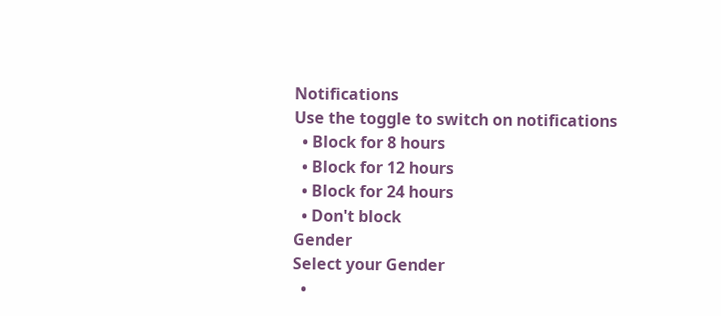Notifications
Use the toggle to switch on notifications
  • Block for 8 hours
  • Block for 12 hours
  • Block for 24 hours
  • Don't block
Gender
Select your Gender
  •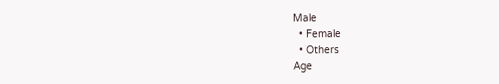Male
  • Female
  • Others
Age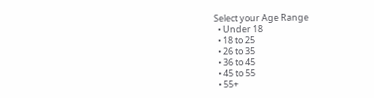Select your Age Range
  • Under 18
  • 18 to 25
  • 26 to 35
  • 36 to 45
  • 45 to 55
  • 55+